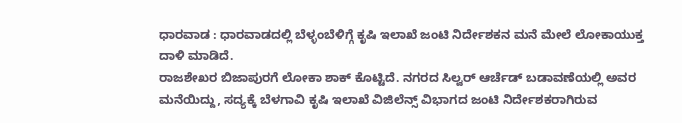ಧಾರವಾಡ : ಧಾರವಾಡದಲ್ಲಿ ಬೆಳ್ಳಂಬೆಳಿಗ್ಗೆ ಕೃಷಿ ಇಲಾಖೆ ಜಂಟಿ ನಿರ್ದೇಶಕನ ಮನೆ ಮೇಲೆ ಲೋಕಾಯುಕ್ತ ದಾಳಿ ಮಾಡಿದೆ.
ರಾಜಶೇಖರ ಬಿಜಾಪುರಗೆ ಲೋಕಾ ಶಾಕ್ ಕೊಟ್ಟಿದೆ. ನಗರದ ಸಿಲ್ವರ್ ಆರ್ಚೆಡ್ ಬಡಾವಣೆಯಲ್ಲಿ ಅವರ ಮನೆಯಿದ್ದು, ಸದ್ಯಕ್ಕೆ ಬೆಳಗಾವಿ ಕೃಷಿ ಇಲಾಖೆ ವಿಜಿಲೆನ್ಸ್ ವಿಭಾಗದ ಜಂಟಿ ನಿರ್ದೇಶಕರಾಗಿರುವ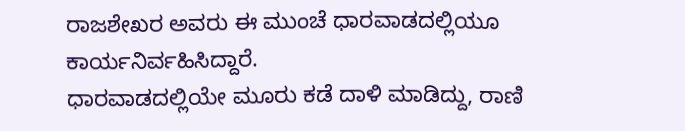ರಾಜಶೇಖರ ಅವರು ಈ ಮುಂಚೆ ಧಾರವಾಡದಲ್ಲಿಯೂ ಕಾರ್ಯನಿರ್ವಹಿಸಿದ್ದಾರೆ.
ಧಾರವಾಡದಲ್ಲಿಯೇ ಮೂರು ಕಡೆ ದಾಳಿ ಮಾಡಿದ್ದು, ರಾಣಿ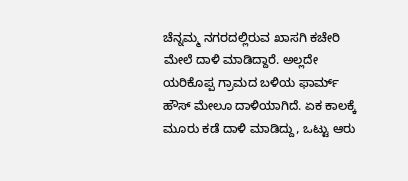ಚೆನ್ನಮ್ಮ ನಗರದಲ್ಲಿರುವ ಖಾಸಗಿ ಕಚೇರಿ ಮೇಲೆ ದಾಳಿ ಮಾಡಿದ್ದಾರೆ. ಅಲ್ಲದೇ ಯರಿಕೊಪ್ಪ ಗ್ರಾಮದ ಬಳಿಯ ಫಾರ್ಮ್ ಹೌಸ್ ಮೇಲೂ ದಾಳಿಯಾಗಿದೆ. ಏಕ ಕಾಲಕ್ಕೆ ಮೂರು ಕಡೆ ದಾಳಿ ಮಾಡಿದ್ದು, ಒಟ್ಟು ಆರು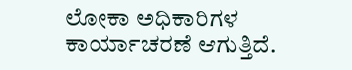ಲೋಕಾ ಅಧಿಕಾರಿಗಳ ಕಾರ್ಯಾಚರಣೆ ಆಗುತ್ತಿದೆ.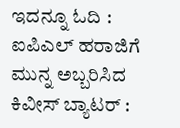ಇದನ್ನೂ ಓದಿ : ಐಪಿಎಲ್ ಹರಾಜಿಗೆ ಮುನ್ನ ಅಬ್ಬರಿಸಿದ ಕಿವೀಸ್ ಬ್ಯಾಟರ್ :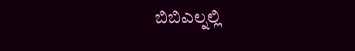ಬಿಬಿಎಲ್ನಲ್ಲಿ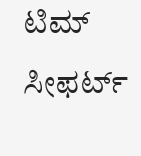ಟಿಮ್ ಸೀಫರ್ಟ್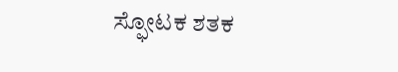ಸ್ಫೋಟಕ ಶತಕ